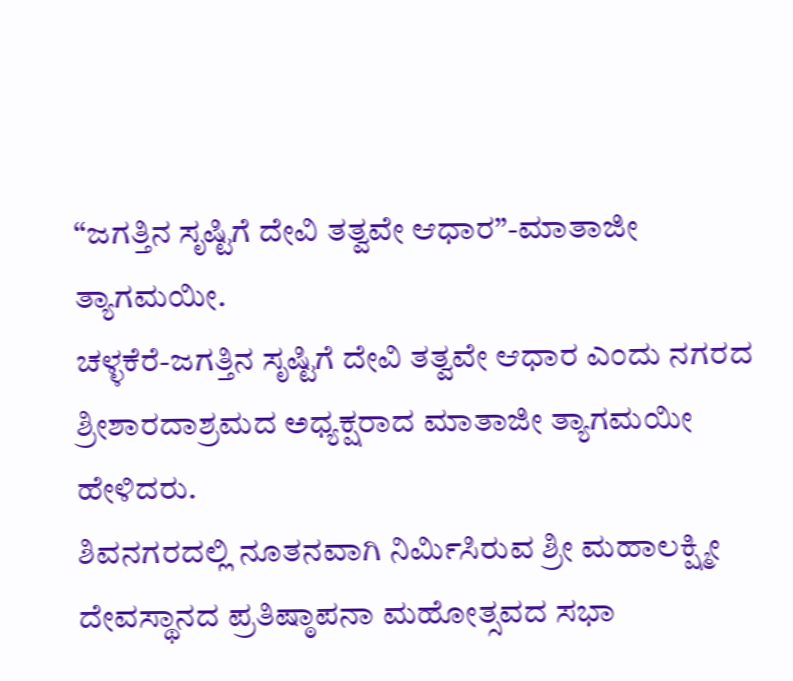“ಜಗತ್ತಿನ ಸೃಷ್ಟಿಗೆ ದೇವಿ ತತ್ವವೇ ಆಧಾರ”-ಮಾತಾಜೀ ತ್ಯಾಗಮಯೀ.
ಚಳ್ಳಕೆರೆ-ಜಗತ್ತಿನ ಸೃಷ್ಟಿಗೆ ದೇವಿ ತತ್ವವೇ ಆಧಾರ ಎಂದು ನಗರದ ಶ್ರೀಶಾರದಾಶ್ರಮದ ಅಧ್ಯಕ್ಷರಾದ ಮಾತಾಜೀ ತ್ಯಾಗಮಯೀ ಹೇಳಿದರು.
ಶಿವನಗರದಲ್ಲಿ ನೂತನವಾಗಿ ನಿರ್ಮಿಸಿರುವ ಶ್ರೀ ಮಹಾಲಕ್ಷ್ಮೀ ದೇವಸ್ಥಾನದ ಪ್ರತಿಷ್ಠಾಪನಾ ಮಹೋತ್ಸವದ ಸಭಾ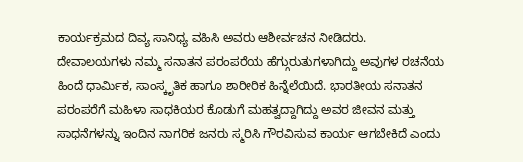ಕಾರ್ಯಕ್ರಮದ ದಿವ್ಯ ಸಾನಿಧ್ಯ ವಹಿಸಿ ಅವರು ಆಶೀರ್ವಚನ ನೀಡಿದರು.
ದೇವಾಲಯಗಳು ನಮ್ಮ ಸನಾತನ ಪರಂಪರೆಯ ಹೆಗ್ಗುರುತುಗಳಾಗಿದ್ದು ಅವುಗಳ ರಚನೆಯ ಹಿಂದೆ ಧಾರ್ಮಿಕ, ಸಾಂಸ್ಕೃತಿಕ ಹಾಗೂ ಶಾರೀರಿಕ ಹಿನ್ನೆಲೆಯಿದೆ. ಭಾರತೀಯ ಸನಾತನ ಪರಂಪರೆಗೆ ಮಹಿಳಾ ಸಾಧಕಿಯರ ಕೊಡುಗೆ ಮಹತ್ವದ್ದಾಗಿದ್ದು ಅವರ ಜೀವನ ಮತ್ತು ಸಾಧನೆಗಳನ್ನು ಇಂದಿನ ನಾಗರಿಕ ಜನರು ಸ್ಮರಿಸಿ ಗೌರವಿಸುವ ಕಾರ್ಯ ಆಗಬೇಕಿದೆ ಎಂದು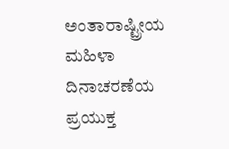ಅಂತಾರಾಷ್ಟ್ರೀಯ ಮಹಿಳಾ ದಿನಾಚರಣೆಯ ಪ್ರಯುಕ್ತ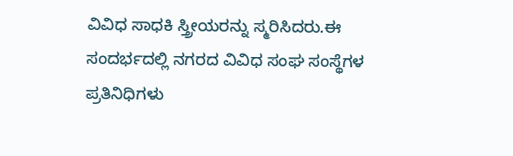ವಿವಿಧ ಸಾಧಕಿ ಸ್ತ್ರೀಯರನ್ನು ಸ್ಮರಿಸಿದರು.ಈ ಸಂದರ್ಭದಲ್ಲಿ ನಗರದ ವಿವಿಧ ಸಂಘ ಸಂಸ್ಥೆಗಳ ಪ್ರತಿನಿಧಿಗಳು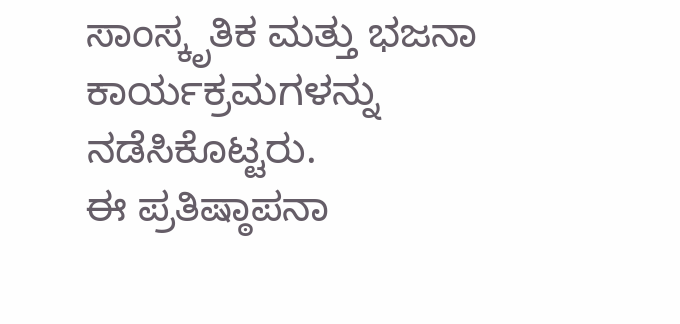ಸಾಂಸ್ಕೃತಿಕ ಮತ್ತು ಭಜನಾ ಕಾರ್ಯಕ್ರಮಗಳನ್ನು ನಡೆಸಿಕೊಟ್ಟರು.
ಈ ಪ್ರತಿಷ್ಠಾಪನಾ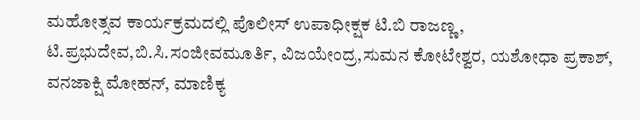ಮಹೋತ್ಸವ ಕಾರ್ಯಕ್ರಮದಲ್ಲಿ ಪೊಲೀಸ್ ಉಪಾಧೀಕ್ಷಕ ಟಿ.ಬಿ ರಾಜಣ್ಣ,
ಟಿ.ಪ್ರಭುದೇವ,ಬಿ.ಸಿ.ಸಂಜೀವಮೂರ್ತಿ, ವಿಜಯೇಂದ್ರ,ಸುಮನ ಕೋಟೇಶ್ವರ, ಯಶೋಧಾ ಪ್ರಕಾಶ್, ವನಜಾಕ್ಷಿ ಮೋಹನ್, ಮಾಣಿಕ್ಯ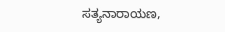ಸತ್ಯನಾರಾಯಣ,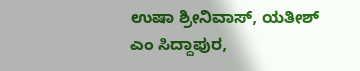ಉಷಾ ಶ್ರೀನಿವಾಸ್, ಯತೀಶ್ ಎಂ ಸಿದ್ದಾಪುರ,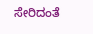ಸೇರಿದಂತೆ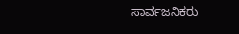ಸಾರ್ವಜನಿಕರು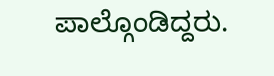ಪಾಲ್ಗೊಂಡಿದ್ದರು.